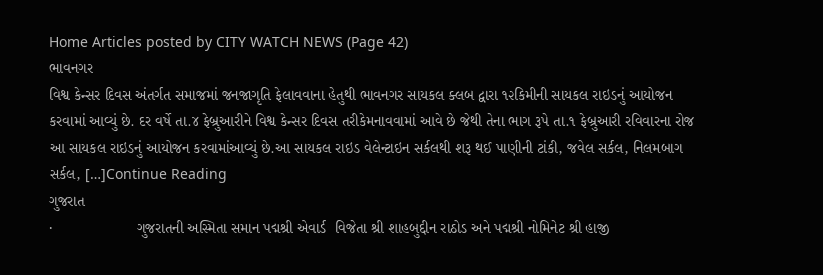Home Articles posted by CITY WATCH NEWS (Page 42)
ભાવનગર
વિશ્વ કેન્સર દિવસ અંતર્ગત સમાજમાં જનજાગૃતિ ફેલાવવાના હેતુથી ભાવનગર સાયકલ ક્લબ દ્વારા ૧૨કિમીની સાયકલ રાઇડનું આયોજન કરવામાં આવ્યું છે. દર વર્ષે તા.૪ ફેબ્રુઆરીને વિશ્વ કેન્સર દિવસ તરીકેમનાવવામાં આવે છે જેથી તેના ભાગ રૂપે તા.૧ ફેબ્રુઆરી રવિવારના રોજ આ સાયકલ રાઇડનું આયોજન કરવામાંઆવ્યું છે.આ સાયકલ રાઇડ વેલેન્ટાઇન સર્કલથી શરૂ થઈ પાણીની ટાંકી, જવેલ સર્કલ, નિલમબાગ સર્કલ, […]Continue Reading
ગુજરાત
·                    ગુજરાતની અસ્મિતા સમાન પદ્મશ્રી એવાર્ડ  વિજેતા શ્રી શાહબુદ્દીન રાઠોડ અને પદ્મશ્રી નોમિનેટ શ્રી હાજી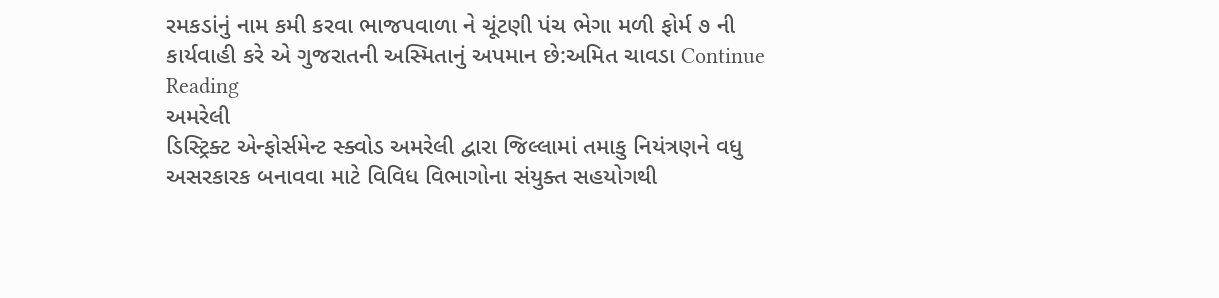રમકડાંનું નામ કમી કરવા ભાજપવાળા ને ચૂંટણી પંચ ભેગા મળી ફોર્મ ૭ ની કાર્યવાહી કરે એ ગુજરાતની અસ્મિતાનું અપમાન છે:અમિત ચાવડા Continue Reading
અમરેલી
ડિસ્ટ્રિક્ટ એન્ફોર્સમેન્ટ સ્ક્વોડ અમરેલી દ્વારા જિલ્લામાં તમાકુ નિયંત્રણને વધુ અસરકારક બનાવવા માટે વિવિધ વિભાગોના સંયુક્ત સહયોગથી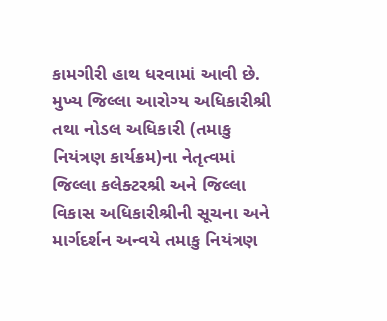કામગીરી હાથ ધરવામાં આવી છે. મુખ્ય જિલ્લા આરોગ્ય અધિકારીશ્રી તથા નોડલ અધિકારી (તમાકુ નિયંત્રણ કાર્યક્રમ)ના નેતૃત્વમાં જિલ્લા કલેક્ટરશ્રી અને જિલ્લા વિકાસ અધિકારીશ્રીની સૂચના અને માર્ગદર્શન અન્વયે તમાકુ નિયંત્રણ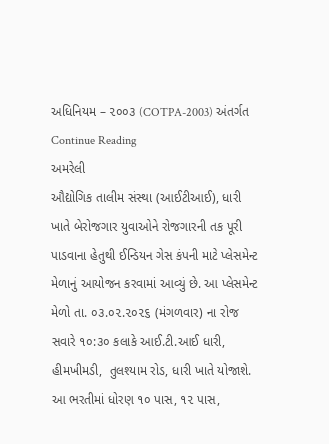અધિનિયમ – ૨૦૦૩ (COTPA-2003) અંતર્ગત Continue Reading
અમરેલી
ઔદ્યોગિક તાલીમ સંસ્થા (આઈટીઆઈ), ધારી ખાતે બેરોજગાર યુવાઓને રોજગારની તક પૂરી પાડવાના હેતુથી ઈન્ડિયન ગેસ કંપની માટે પ્લેસમેન્ટ મેળાનું આયોજન કરવામાં આવ્યું છે. આ પ્લેસમેન્ટ મેળો તા. ૦૩.૦૨.૨૦૨૬ (મંગળવાર) ના રોજ સવારે ૧૦:૩૦ કલાકે આઈ.ટી.આઈ ધારી, હીમખીમડી,  તુલશ્યામ રોડ, ધારી ખાતે યોજાશે. આ ભરતીમાં ધોરણ ૧૦ પાસ, ૧૨ પાસ,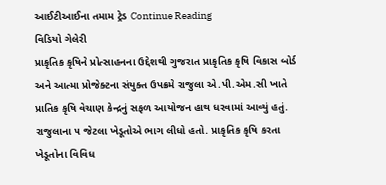આઈટીઆઈના તમામ ટ્રેડ Continue Reading
વિડિયો ગેલેરી
પ્રાકૃતિક કૃષિને પ્રોત્સાહનના ઉદ્દેશથી ગુજરાત પ્રાકૃતિક કૃષિ વિકાસ બોર્ડ અને આત્મા પ્રોજેક્ટના સંયુક્ત ઉપક્રમે રાજુલા એ.પી.એમ.સી ખાતે પ્રાતિક કૃષિ વેચાણ કેન્દ્રનું સફળ આયોજન હાથ ધરવામાં આવ્યું હતું. રાજુલાના ૫ જેટલા ખેડૂતોએ ભાગ લીધો હતો. પ્રાકૃતિક કૃષિ કરતા ખેડૂતોના વિવિધ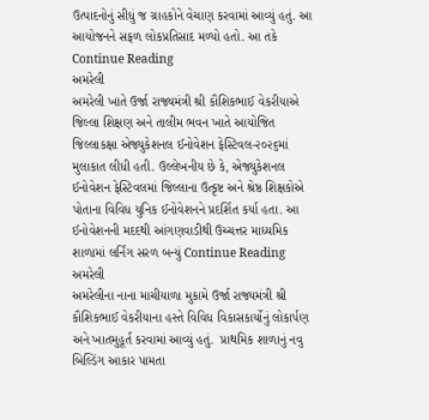ઉત્પાદનોનું સીધું જ ગ્રાહકોને વેચાણ કરવામાં આવ્યું હતું. આ આયોજનને સફળ લોકપ્રતિસાદ મળ્યો હતો. આ તકે Continue Reading
અમરેલી
અમરેલી ખાતે ઉર્જા રાજ્યમંત્રી શ્રી કૌશિકભાઈ વેકરીયાએ જિલ્લા શિક્ષણ અને તાલીમ ભવન ખાતે આયોજિત જિલ્લાકક્ષા એજ્યુકેશનલ ઈનોવેશન ફેસ્ટિવલ-૨૦૨૬માં મુલાકાત લીધી હતી. ઉલ્લેખનીય છે કે, એજ્યુકેશનલ ઈનોવેશન ફેસ્ટિવલમાં જિલ્લાના ઉત્કૃષ્ટ અને શ્રેષ્ઠ શિક્ષકોએ પોતાના વિવિધ યુનિક ઈનોવેશનને પ્રદર્શિત કર્યા હતા. આ ઈનોવેશનની મદદથી આંગણવાડીથી ઉચ્ચત્તર માધ્યમિક શાળામાં લર્નિંગ સરળ બન્યું Continue Reading
અમરેલી
અમરેલીના નાના માચીયાળા મુકામે ઉર્જા રાજ્યમંત્રી શ્રી કૌશિકભાઈ વેકરીયાના હસ્તે વિવિધ વિકાસકાર્યોનું લોકાર્પણ અને ખાતમુહૂર્ત કરવામાં આવ્યું હતું.  પ્રાથમિક શાળાનું નવુ બિલ્ડિંગ આકાર પામતા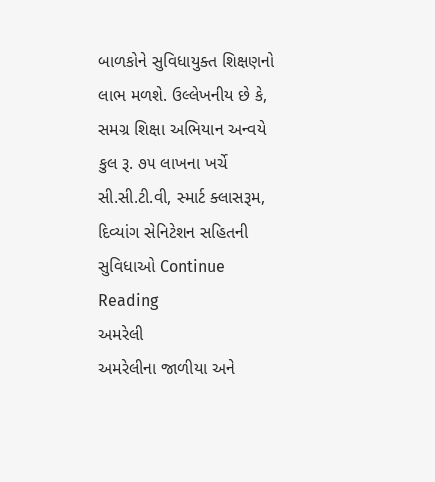બાળકોને સુવિધાયુક્ત શિક્ષણનો લાભ મળશે. ઉલ્લેખનીય છે કે, સમગ્ર શિક્ષા અભિયાન અન્વયે કુલ રૂ. ૭૫ લાખના ખર્ચે સી.સી.ટી.વી, સ્માર્ટ ક્લાસરૂમ, દિવ્યાંગ સેનિટેશન સહિતની સુવિધાઓ Continue Reading
અમરેલી
અમરેલીના જાળીયા અને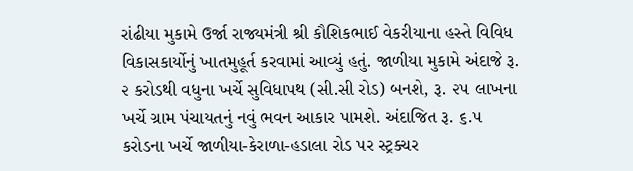રાંઢીયા મુકામે ઉર્જા રાજ્યમંત્રી શ્રી કૌશિકભાઈ વેકરીયાના હસ્તે વિવિધ વિકાસકાર્યોનું ખાતમુહૂર્ત કરવામાં આવ્યું હતું. જાળીયા મુકામે અંદાજે રૂ. ૨ કરોડથી વધુના ખર્ચે સુવિધાપથ (સી.સી રોડ) બનશે, રૂ. ૨૫ લાખના ખર્ચે ગ્રામ પંચાયતનું નવું ભવન આકાર પામશે. અંદાજિત રૂ. ૬.૫ કરોડના ખર્ચે જાળીયા-કેરાળા-હડાલા રોડ પર સ્ટ્રક્ચર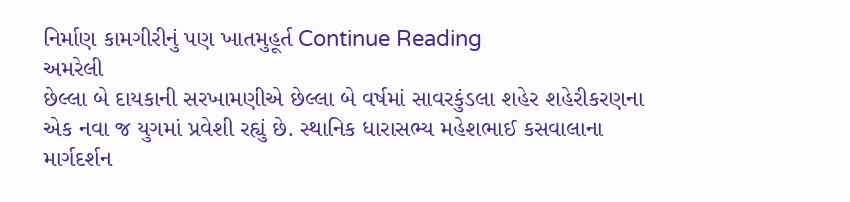નિર્માણ કામગીરીનું પણ ખાતમુહૂર્ત Continue Reading
અમરેલી
છેલ્લા બે દાયકાની સરખામણીએ છેલ્લા બે વર્ષમાં સાવરકુંડલા શહેર શહેરીકરણના એક નવા જ યુગમાં પ્રવેશી રહ્યું છે. સ્થાનિક ધારાસભ્ય મહેશભાઈ કસવાલાના માર્ગદર્શન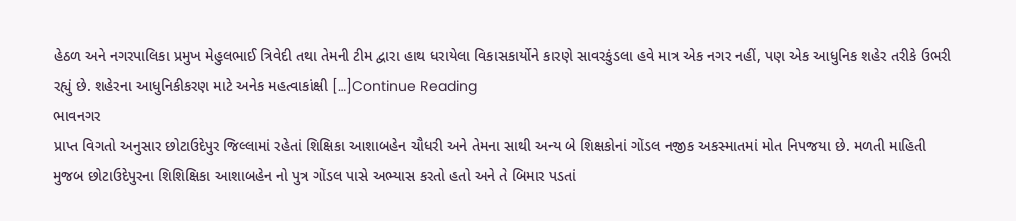હેઠળ અને નગરપાલિકા પ્રમુખ મેહુલભાઈ ત્રિવેદી તથા તેમની ટીમ દ્વારા હાથ ધરાયેલા વિકાસકાર્યોને કારણે સાવરકુંડલા હવે માત્ર એક નગર નહીં, પણ એક આધુનિક શહેર તરીકે ઉભરી રહ્યું છે. શહેરના આધુનિકીકરણ માટે અનેક મહત્વાકાંક્ષી […]Continue Reading
ભાવનગર
પ્રાપ્ત વિગતો અનુસાર છોટાઉદેપુર જિલ્લામાં રહેતાં શિક્ષિકા આશાબહેન ચૌધરી અને તેમના સાથી અન્ય બે શિક્ષકોનાં ગોંડલ નજીક અકસ્માતમાં મોત નિપજયા છે. મળતી માહિતી મુજબ છોટાઉદેપુરના શિશિક્ષિકા આશાબહેન નો પુત્ર ગોંડલ પાસે અભ્યાસ કરતો હતો અને તે બિમાર પડતાં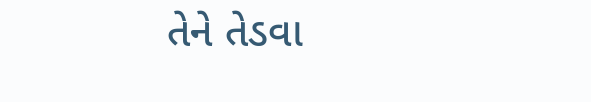તેને તેડવા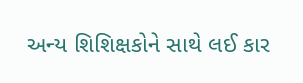અન્ય શિશિક્ષકોને સાથે લઈ કાર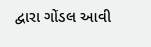દ્વારા ગોંડલ આવી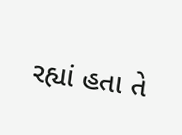રહ્યાં હતા તે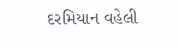દરમિયાન વહેલી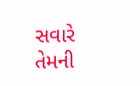સવારે તેમની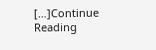[…]Continue Reading